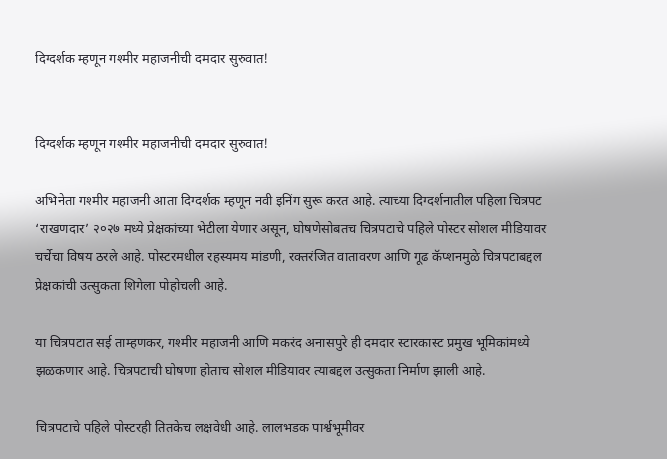दिग्दर्शक म्हणून गश्मीर महाजनीची दमदार सुरुवात!


दिग्दर्शक म्हणून गश्मीर महाजनीची दमदार सुरुवात!

अभिनेता गश्मीर महाजनी आता दिग्दर्शक म्हणून नवी इनिंग सुरू करत आहे. त्याच्या दिग्दर्शनातील पहिला चित्रपट ‘राखणदार’ २०२७ मध्ये प्रेक्षकांच्या भेटीला येणार असून, घोषणेसोबतच चित्रपटाचे पहिले पोस्टर सोशल मीडियावर चर्चेचा विषय ठरले आहे. पोस्टरमधील रहस्यमय मांडणी, रक्तरंजित वातावरण आणि गूढ कॅप्शनमुळे चित्रपटाबद्दल प्रेक्षकांची उत्सुकता शिगेला पोहोचली आहे.

या चित्रपटात सई ताम्हणकर, गश्मीर महाजनी आणि मकरंद अनासपुरे ही दमदार स्टारकास्ट प्रमुख भूमिकांमध्ये झळकणार आहे. चित्रपटाची घोषणा होताच सोशल मीडियावर त्याबद्दल उत्सुकता निर्माण झाली आहे.

चित्रपटाचे पहिले पोस्टरही तितकेच लक्षवेधी आहे. लालभडक पार्श्वभूमीवर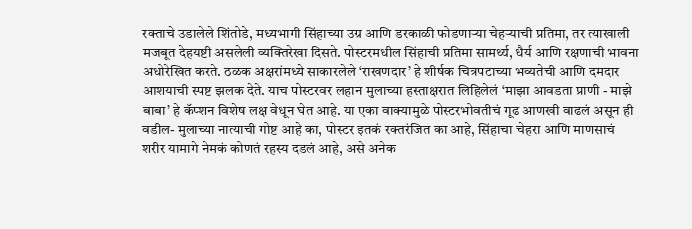रक्ताचे उडालेले शिंतोडे, मध्यभागी सिंहाच्या उग्र आणि डरकाळी फोडणाऱ्या चेहऱ्याची प्रतिमा, तर त्याखाली मजबूत देहयष्टी असलेली व्यक्तिरेखा दिसते. पोस्टरमधील सिंहाची प्रतिमा सामर्थ्य, धैर्य आणि रक्षणाची भावना अधोरेखित करते. ठळक अक्षरांमध्ये साकारलेले ‘राखणदार’ हे शीर्षक चित्रपटाच्या भव्यतेची आणि दमदार आशयाची स्पष्ट झलक देते. याच पोस्टरवर लहान मुलाच्या हस्ताक्षरात लिहिलेलं ‘माझा आवडता प्राणी - माझे बाबा’ हे कॅप्शन विशेष लक्ष वेधून घेत आहे. या एका वाक्यामुळे पोस्टरभोवतीचं गूढ आणखी वाढलं असून ही वडील- मुलाच्या नात्याची गोष्ट आहे का, पोस्टर इतकं रक्तरंजित का आहे, सिंहाचा चेहरा आणि माणसाचं शरीर यामागे नेमकं कोणतं रहस्य दडलं आहे, असे अनेक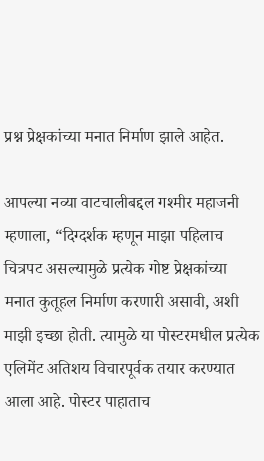प्रश्न प्रेक्षकांच्या मनात निर्माण झाले आहेत.

आपल्या नव्या वाटचालीबद्दल गश्मीर महाजनी म्हणाला, “दिग्दर्शक म्हणून माझा पहिलाच चित्रपट असल्यामुळे प्रत्येक गोष्ट प्रेक्षकांच्या मनात कुतूहल निर्माण करणारी असावी, अशी माझी इच्छा होती. त्यामुळे या पोस्टरमधील प्रत्येक एलिमेंट अतिशय विचारपूर्वक तयार करण्यात आला आहे. पोस्टर पाहाताच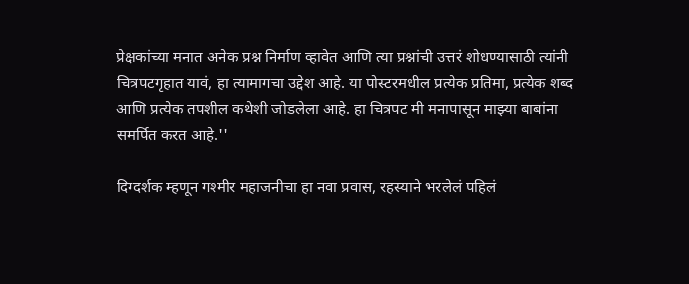प्रेक्षकांच्या मनात अनेक प्रश्न निर्माण व्हावेत आणि त्या प्रश्नांची उत्तरं शोधण्यासाठी त्यांनी चित्रपटगृहात यावं, हा त्यामागचा उद्देश आहे. या पोस्टरमधील प्रत्येक प्रतिमा, प्रत्येक शब्द आणि प्रत्येक तपशील कथेशी जोडलेला आहे. हा चित्रपट मी मनापासून माझ्या बाबांना समर्पित करत आहे.''

दिग्दर्शक म्हणून गश्मीर महाजनीचा हा नवा प्रवास, रहस्याने भरलेलं पहिलं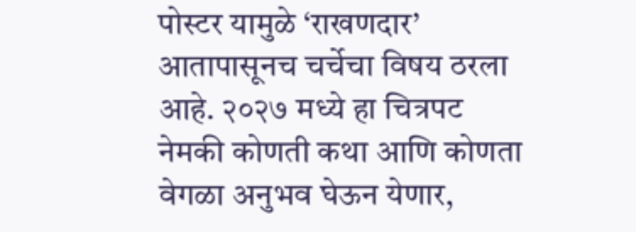पोस्टर यामुळे ‘राखणदार’ आतापासूनच चर्चेचा विषय ठरला आहे. २०२७ मध्ये हा चित्रपट नेमकी कोणती कथा आणि कोणता वेगळा अनुभव घेऊन येणार,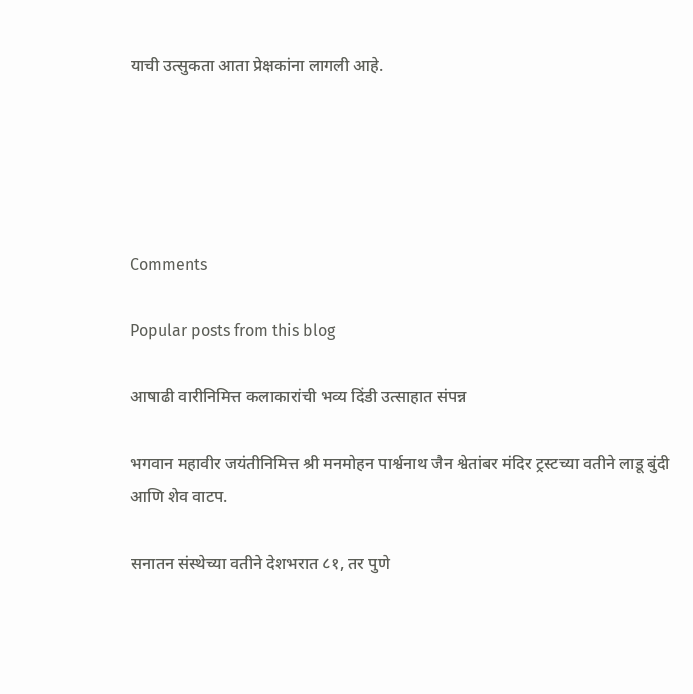याची उत्सुकता आता प्रेक्षकांना लागली आहे.





Comments

Popular posts from this blog

आषाढी वारीनिमित्त कलाकारांची भव्य दिंडी उत्साहात संपन्न

भगवान महावीर जयंतीनिमित्त श्री मनमोहन पार्श्वनाथ जैन श्वेतांबर मंदिर ट्रस्टच्या वतीने लाडू बुंदी आणि शेव वाटप.

सनातन संस्थेच्या वतीने देशभरात ८१, तर पुणे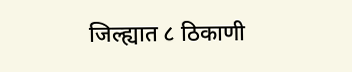जिल्ह्यात ८ ठिकाणी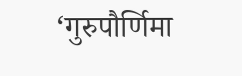‘गुरुपौर्णिमा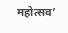महोत्सव’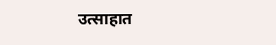उत्साहात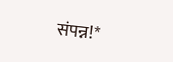संपन्न!*